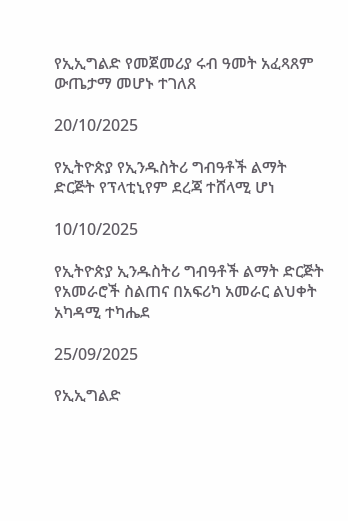የኢኢግልድ የመጀመሪያ ሩብ ዓመት አፈጻጸም ውጤታማ መሆኑ ተገለጸ

20/10/2025

የኢትዮጵያ የኢንዱስትሪ ግብዓቶች ልማት ድርጅት የፕላቲኒየም ደረጃ ተሸላሚ ሆነ

10/10/2025

የኢትዮጵያ ኢንዱስትሪ ግብዓቶች ልማት ድርጅት የአመራሮች ስልጠና በአፍሪካ አመራር ልህቀት አካዳሚ ተካሔደ

25/09/2025

የኢኢግልድ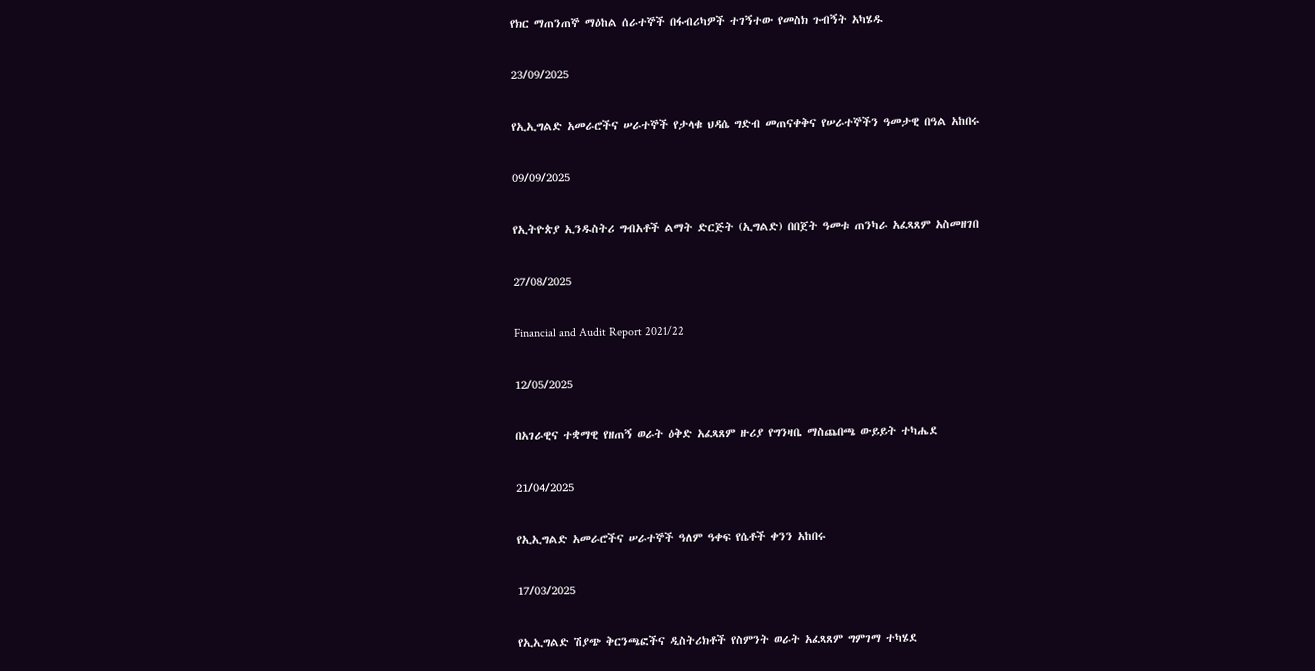የክር ማጠንጠኞ ማዕከል ሰራተኞች በፋብሪካዎች ተገኝተው የመስክ ጉብኝት አካሄዱ

23/09/2025

የኢኢግልድ አመራሮችና ሠራተኞች የታላቁ ህዳሴ ግድብ መጠናቀቅና የሠራተኞችን ዓመታዊ በዓል አከበሩ

09/09/2025

የኢትዮጵያ ኢንዱስትሪ ግብአቶች ልማት ድርጅት (ኢግልድ) በበጀት ዓመቱ ጠንካራ አፈጻጸም አስመዘገበ

27/08/2025

Financial and Audit Report 2021/22

12/05/2025

በአገራዊና ተቋማዊ የዘጠኝ ወራት ዕቅድ አፈጻጸም ዙሪያ የግንዛቤ ማስጨበጫ ውይይት ተካሔደ

21/04/2025

የኢኢግልድ አመራሮችና ሠራተኞች ዓለም ዓቀፍ የሴቶች ቀንን አከበሩ

17/03/2025

የኢኢግልድ ሽያጭ ቅርንጫፎችና ዲስትሪክቶች የስምንት ወራት አፈጻጸም ግምገማ ተካሄደ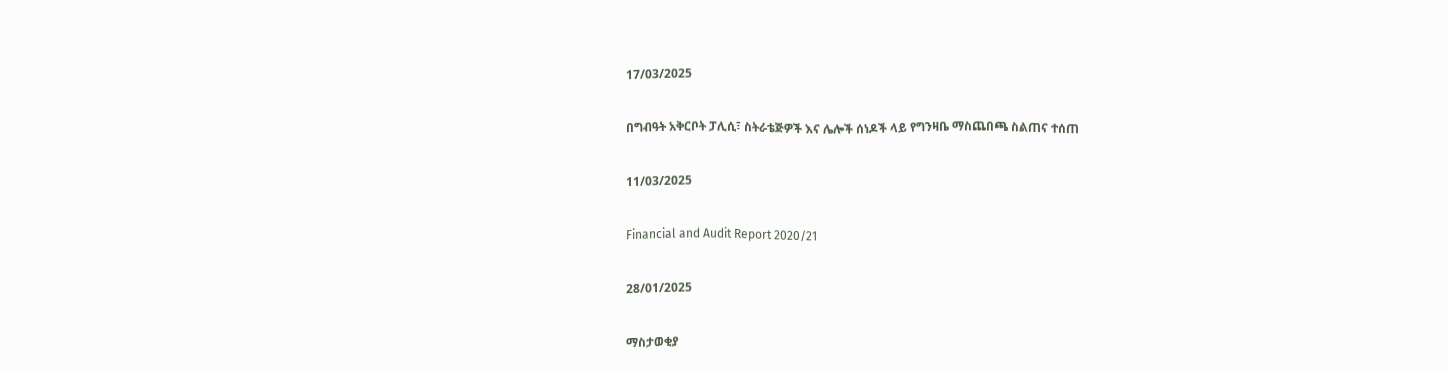17/03/2025

በግብዓት አቅርቦት ፓሊሲ፣ ስትራቴጅዎች እና ሌሎች ሰነዶች ላይ የግንዛቤ ማስጨበጫ ስልጠና ተሰጠ

11/03/2025

Financial and Audit Report 2020/21

28/01/2025

ማስታወቂያ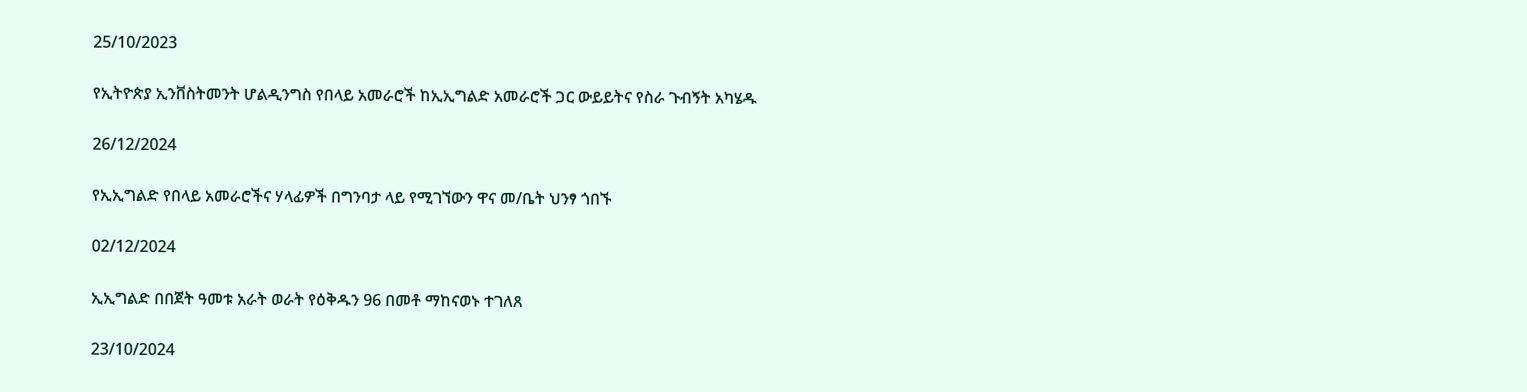25/10/2023

የኢትዮጵያ ኢንቨስትመንት ሆልዲንግስ የበላይ አመራሮች ከኢኢግልድ አመራሮች ጋር ውይይትና የስራ ጉብኝት አካሄዱ

26/12/2024

የኢኢግልድ የበላይ አመራሮችና ሃላፊዎች በግንባታ ላይ የሚገኘውን ዋና መ/ቤት ህንፃ ጎበኙ

02/12/2024

ኢኢግልድ በበጀት ዓመቱ አራት ወራት የዕቅዱን 96 በመቶ ማከናወኑ ተገለጸ

23/10/2024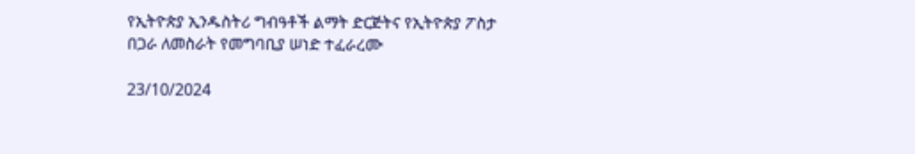የኢትዮጵያ ኢንዱስትሪ ግብዓቶች ልማት ድርጅትና የኢትዮጵያ ፖስታ በጋራ ለመስራት የመግባቢያ ሠነድ ተፈራረሙ

23/10/2024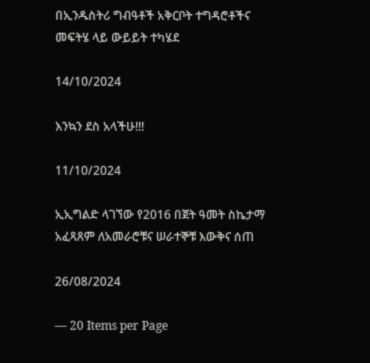በኢንዱስትሪ ግብዓቶች አቅርቦት ተግዳሮቶችና መፍትሄ ላይ ውይይት ተካሄደ

14/10/2024

እንኳን ደስ አላችሁ!!!

11/10/2024

ኢኢግልድ ላገኘው የ2016 በጀት ዓመት ስኬታማ አፈጻጸም ለአመራሮቹና ሠራተኞቹ እውቅና ሰጠ

26/08/2024

— 20 Items per Page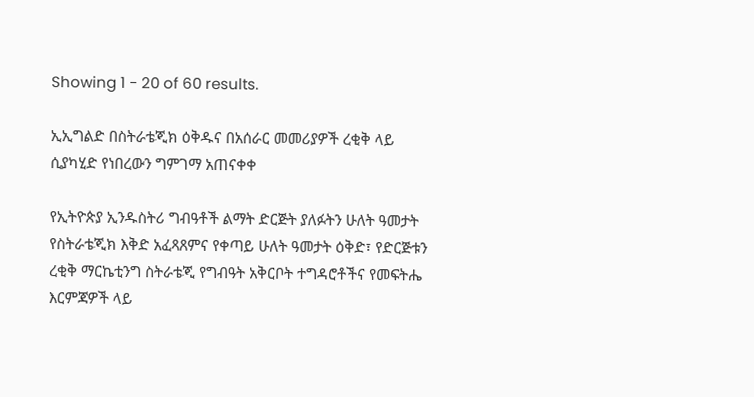Showing 1 - 20 of 60 results.

ኢኢግልድ በስትራቴጂክ ዕቅዱና በአሰራር መመሪያዎች ረቂቅ ላይ ሲያካሂድ የነበረውን ግምገማ አጠናቀቀ

የኢትዮጵያ ኢንዱስትሪ ግብዓቶች ልማት ድርጅት ያለፉትን ሁለት ዓመታት የስትራቴጂክ እቅድ አፈጻጸምና የቀጣይ ሁለት ዓመታት ዕቅድ፣ የድርጅቱን ረቂቅ ማርኬቲንግ ስትራቴጂ የግብዓት አቅርቦት ተግዳሮቶችና የመፍትሔ እርምጃዎች ላይ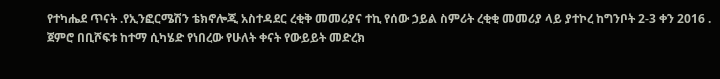የተካሔደ ጥናት .የኢንፎርሜሽን ቴክኖሎጂ አስተዳደር ረቂቅ መመሪያና ተኪ የሰው ኃይል ስምሪት ረቂቂ መመሪያ ላይ ያተኮረ ከግንቦት 2-3 ቀን 2016 . ጀምሮ በቢሾፍቱ ከተማ ሲካሄድ የነበረው የሁለት ቀናት የውይይት መድረክ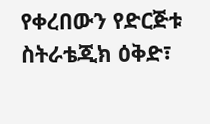የቀረበውን የድርጅቱ ስትራቴጂክ ዕቅድ፣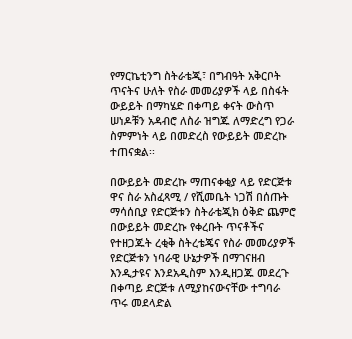የማርኬቲንግ ስትራቴጂ፣ በግብዓት አቅርቦት ጥናትና ሁለት የስራ መመሪያዎች ላይ በስፋት ውይይት በማካሄድ በቀጣይ ቀናት ውስጥ ሠነዶቹን አዳብሮ ለስራ ዝግጁ ለማድረግ የጋራ ስምምነት ላይ በመድረስ የውይይት መድረኩ ተጠናቋል፡፡

በውይይት መድረኩ ማጠናቀቂያ ላይ የድርጅቱ ዋና ስራ አስፈጻሚ / የሺመቤት ነጋሽ በሰጡት ማሳሰቢያ የድርጅቱን ስትራቴጂክ ዕቅድ ጨምሮ በውይይት መድረኩ የቀረቡት ጥናቶችና የተዘጋጁት ረቂቅ ስትረቴጄና የስራ መመሪያዎች የድርጅቱን ነባራዊ ሁኔታዎች በማገናዘብ እንዲታዩና እንደአዲስም እንዲዘጋጁ መደረጉ በቀጣይ ድርጅቱ ለሚያከናውናቸው ተግባራ ጥሩ መደላድል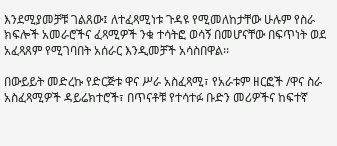እንደሚያመቻቹ ገልጸው፤ ለተፈጻሚነቱ ጉዳዩ የሚመለከታቸው ሁሉም የስራ ክፍሎች አመራሮችና ፈጻሚዎች ንቁ ተሳትፎ ወሳኝ በመሆናቸው በፍጥነት ወደ አፈጻጸም የሚገባበት አሰራር እንዲመቻች አሳስበዋል፡፡

በውይይት መድረኩ የድርጅቱ ዋና ሥራ አስፈጻሚ፣ የአራቱም ዘርፎች /ዋና ስራ አስፈጻሚዎች ዳይሬክተሮች፣ በጥናቶቹ የተሳተፉ ቡድን መሪዎችና ከፍተኛ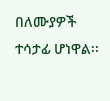በለሙያዎች ተሳታፊ ሆነዋል፡፡